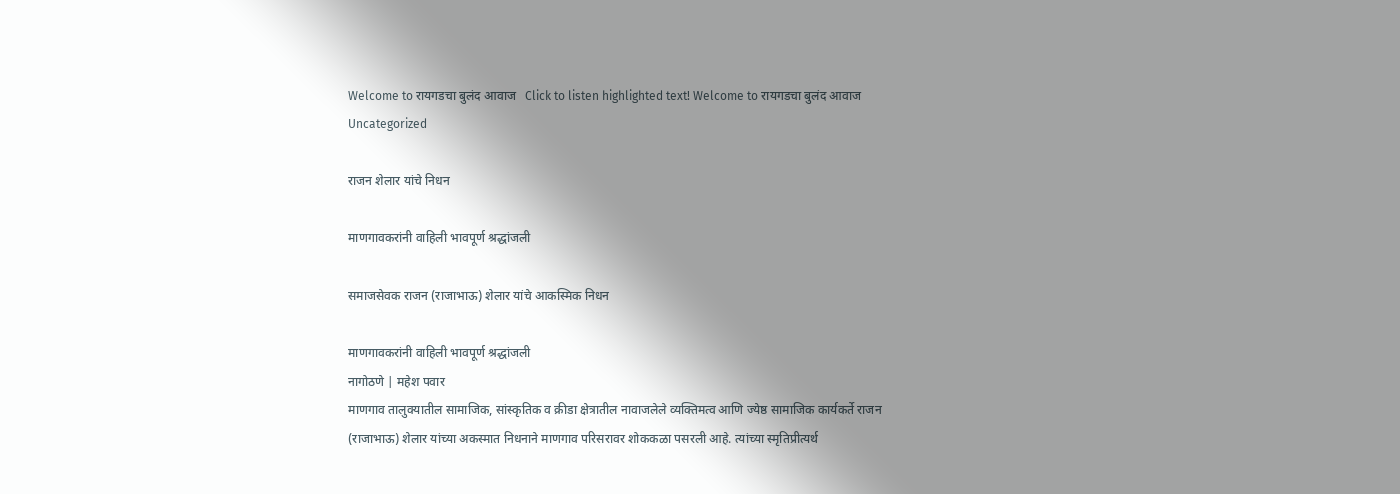Welcome to रायगडचा बुलंद आवाज   Click to listen highlighted text! Welcome to रायगडचा बुलंद आवाज
Uncategorized

राजन शेलार यांचे निधन

माणगावकरांनी वाहिली भावपूर्ण श्रद्धांजली

समाजसेवक राजन (राजाभाऊ) शेलार यांचे आकस्मिक निधन

माणगावकरांनी वाहिली भावपूर्ण श्रद्धांजली
नागोठणे | महेश पवार
माणगाव तालुक्यातील सामाजिक, सांस्कृतिक व क्रीडा क्षेत्रातील नावाजलेले व्यक्तिमत्व आणि ज्येष्ठ सामाजिक कार्यकर्ते राजन (राजाभाऊ) शेलार यांच्या अकस्मात निधनाने माणगाव परिसरावर शोककळा पसरली आहे. त्यांच्या स्मृतिप्रीत्यर्थ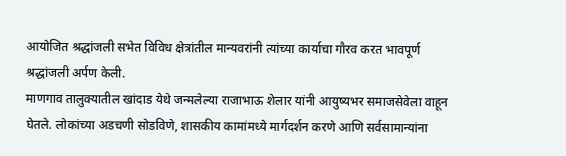आयोजित श्रद्धांजली सभेत विविध क्षेत्रांतील मान्यवरांनी त्यांच्या कार्याचा गौरव करत भावपूर्ण श्रद्धांजली अर्पण केली.
माणगाव तालुक्यातील खांदाड येथे जन्मलेल्या राजाभाऊ शेलार यांनी आयुष्यभर समाजसेवेला वाहून घेतले. लोकांच्या अडचणी सोडविणे, शासकीय कामांमध्ये मार्गदर्शन करणे आणि सर्वसामान्यांना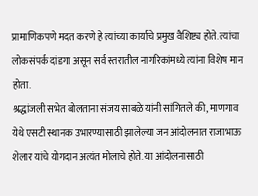प्रामाणिकपणे मदत करणे हे त्यांच्या कार्याचे प्रमुख वैशिष्ट्य होते. त्यांचा लोकसंपर्क दांडगा असून सर्व स्तरातील नागरिकांमध्ये त्यांना विशेष मान होता.
श्रद्धांजली सभेत बोलताना संजय साबळे यांनी सांगितले की, माणगाव येथे एसटी स्थानक उभारण्यासाठी झालेल्या जन आंदोलनात राजाभाऊ शेलार यांचे योगदान अत्यंत मोलाचे होते. या आंदोलनासाठी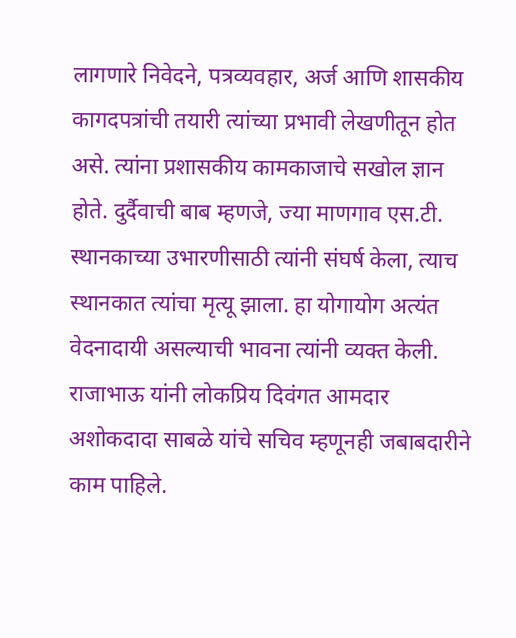लागणारे निवेदने, पत्रव्यवहार, अर्ज आणि शासकीय कागदपत्रांची तयारी त्यांच्या प्रभावी लेखणीतून होत असे. त्यांना प्रशासकीय कामकाजाचे सखोल ज्ञान होते. दुर्दैवाची बाब म्हणजे, ज्या माणगाव एस.टी.  स्थानकाच्या उभारणीसाठी त्यांनी संघर्ष केला, त्याच स्थानकात त्यांचा मृत्यू झाला. हा योगायोग अत्यंत वेदनादायी असल्याची भावना त्यांनी व्यक्त केली.
राजाभाऊ यांनी लोकप्रिय दिवंगत आमदार अशोकदादा साबळे यांचे सचिव म्हणूनही जबाबदारीने काम पाहिले.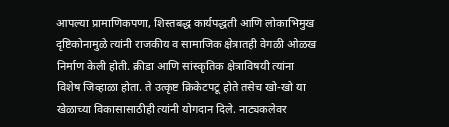आपल्या प्रामाणिकपणा, शिस्तबद्ध कार्यपद्धती आणि लोकाभिमुख दृष्टिकोनामुळे त्यांनी राजकीय व सामाजिक क्षेत्रातही वेगळी ओळख निर्माण केली होती. क्रीडा आणि सांस्कृतिक क्षेत्राविषयी त्यांना विशेष जिव्हाळा होता. ते उत्कृष्ट क्रिकेटपटू होते तसेच खो-खो या खेळाच्या विकासासाठीही त्यांनी योगदान दिले. नाट्यकलेवर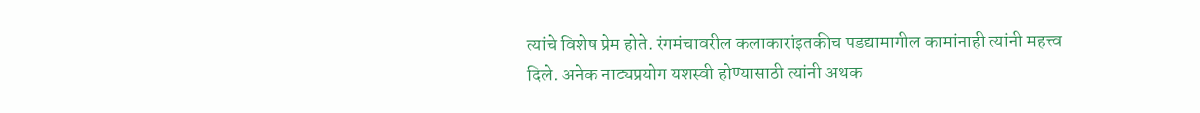त्यांचे विशेष प्रेम होते. रंगमंचावरील कलाकारांइतकीच पडद्यामागील कामांनाही त्यांनी महत्त्व दिले. अनेक नाट्यप्रयोग यशस्वी होण्यासाठी त्यांनी अथक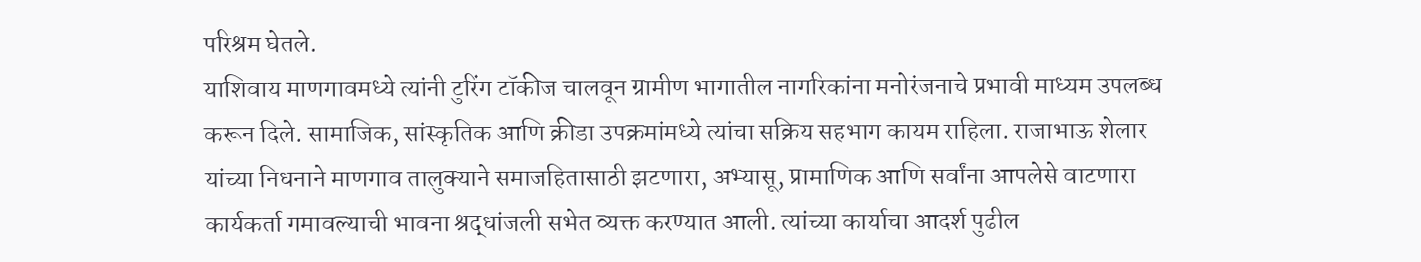परिश्रम घेतले.
याशिवाय माणगावमध्ये त्यांनी टुरिंग टॉकीज चालवून ग्रामीण भागातील नागरिकांना मनोरंजनाचे प्रभावी माध्यम उपलब्ध करून दिले. सामाजिक, सांस्कृतिक आणि क्रीडा उपक्रमांमध्ये त्यांचा सक्रिय सहभाग कायम राहिला. राजाभाऊ शेलार यांच्या निधनाने माणगाव तालुक्याने समाजहितासाठी झटणारा, अभ्यासू, प्रामाणिक आणि सर्वांना आपलेसे वाटणारा कार्यकर्ता गमावल्याची भावना श्रद्धांजली सभेत व्यक्त करण्यात आली. त्यांच्या कार्याचा आदर्श पुढील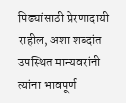पिढ्यांसाठी प्रेरणादायी राहील, अशा शब्दांत उपस्थित मान्यवरांनी त्यांना भावपूर्ण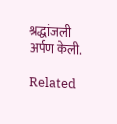श्रद्धांजली अर्पण केली.

Related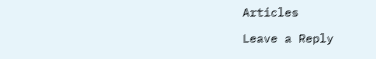Articles

Leave a Reply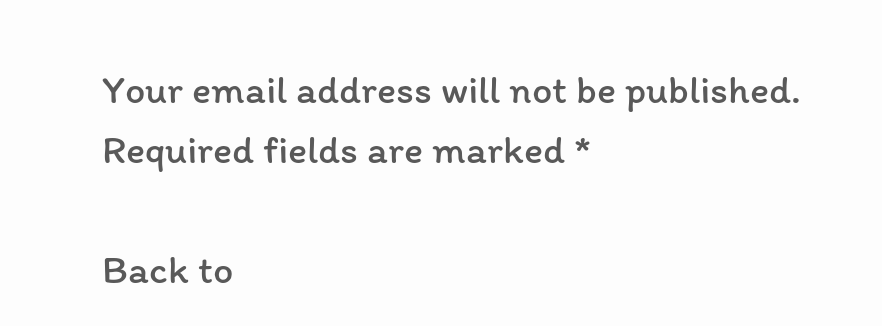Your email address will not be published. Required fields are marked *

Back to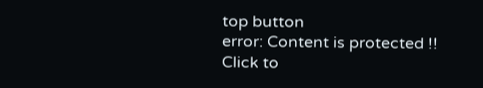top button
error: Content is protected !!
Click to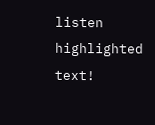listen highlighted text!